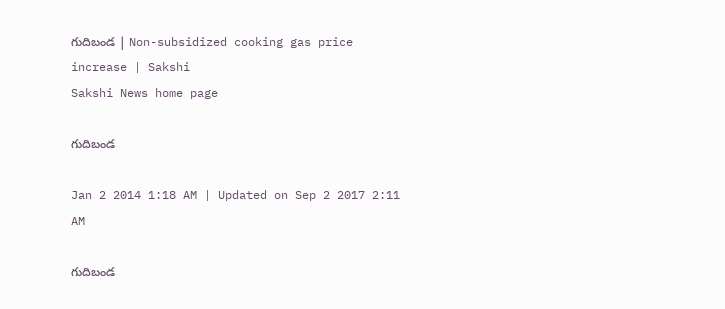గుదిబండ | Non-subsidized cooking gas price increase | Sakshi
Sakshi News home page

గుదిబండ

Jan 2 2014 1:18 AM | Updated on Sep 2 2017 2:11 AM

గుదిబండ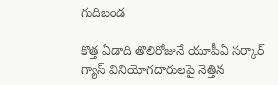గుదిబండ

కొత్త ఏడాది తొలిరోజునే యూపీఏ సర్కార్ గ్యాస్ వినియోగదారులపై నెత్తిన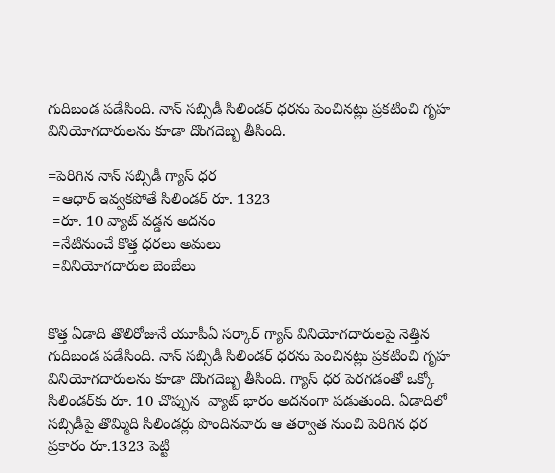గుదిబండ పడేసింది. నాన్ సబ్సిడీ సిలిండర్ ధరను పెంచినట్లు ప్రకటించి గృహ వినియోగదారులను కూడా దొంగదెబ్బ తీసింది.

=పెరిగిన నాన్ సబ్సిడీ గ్యాస్ ధర
 =ఆధార్ ఇవ్వకపోతే సిలిండర్ రూ. 1323
 =రూ. 10 వ్యాట్ వడ్డన అదనం
 =నేటినుంచే కొత్త ధరలు అమలు
 =వినియోగదారుల బెంబేలు


కొత్త ఏడాది తొలిరోజునే యూపీఏ సర్కార్ గ్యాస్ వినియోగదారులపై నెత్తిన గుదిబండ పడేసింది. నాన్ సబ్సిడీ సిలిండర్ ధరను పెంచినట్లు ప్రకటించి గృహ వినియోగదారులను కూడా దొంగదెబ్బ తీసింది. గ్యాస్ ధర పెరగడంతో ఒక్కో సిలిండర్‌కు రూ. 10 చొప్పున  వ్యాట్ భారం అదనంగా పడుతుంది. ఏడాదిలో సబ్సిడీపై తొమ్మిది సిలిండర్లు పొందినవారు ఆ తర్వాత నుంచి పెరిగిన ధర ప్రకారం రూ.1323 పెట్టి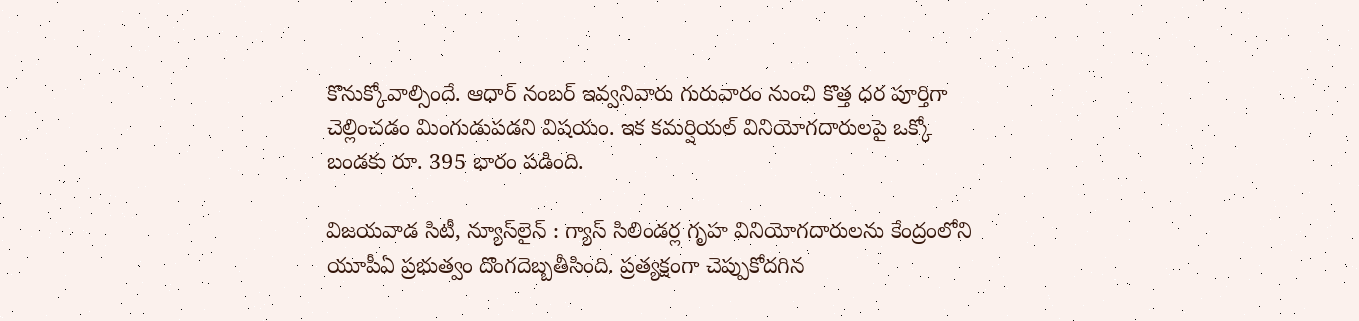కొనుక్కోవాల్సిందే. ఆధార్ నంబర్ ఇవ్వనివారు గురువారం నుంచి కొత్త ధర పూర్తిగా చెల్లించడం మింగుడుపడని విషయం. ఇక కమర్షియల్ వినియోగదారులపై ఒక్కో బండకు రూ. 395 భారం పడింది.

విజయవాడ సిటీ, న్యూస్‌లైన్ : గ్యాస్ సిలిండర్ల గృహ వినియోగదారులను కేంద్రంలోని యూపీఏ ప్రభుత్వం దొంగదెబ్బతీసింది. ప్రత్యక్షంగా చెప్పుకోదగిన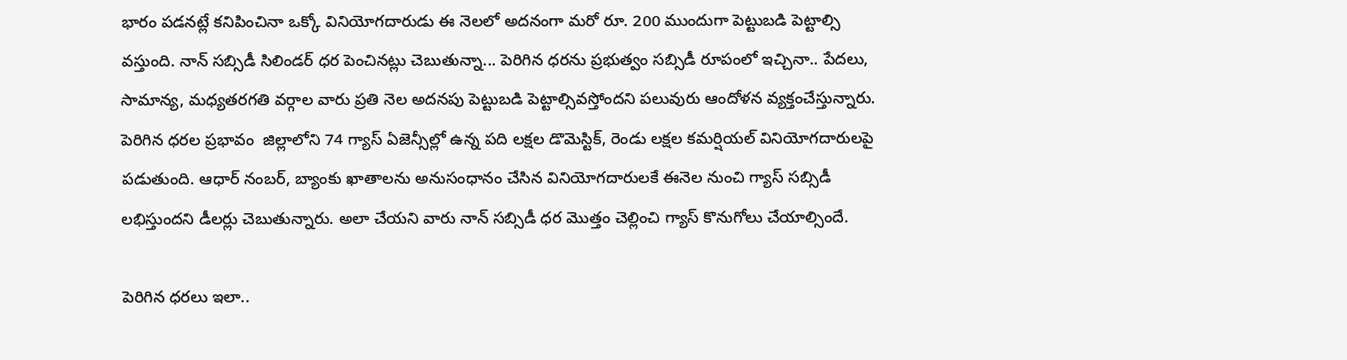భారం పడనట్లే కనిపించినా ఒక్కో వినియోగదారుడు ఈ నెలలో అదనంగా మరో రూ. 200 ముందుగా పెట్టుబడి పెట్టాల్సి వస్తుంది. నాన్ సబ్సిడీ సిలిండర్ ధర పెంచినట్లు చెబుతున్నా... పెరిగిన ధరను ప్రభుత్వం సబ్సిడీ రూపంలో ఇచ్చినా.. పేదలు, సామాన్య, మధ్యతరగతి వర్గాల వారు ప్రతి నెల అదనపు పెట్టుబడి పెట్టాల్సివస్తోందని పలువురు ఆందోళన వ్యక్తంచేస్తున్నారు. పెరిగిన ధరల ప్రభావం  జిల్లాలోని 74 గ్యాస్ ఏజెన్సీల్లో ఉన్న పది లక్షల డొమెస్టిక్, రెండు లక్షల కమర్షియల్ వినియోగదారులపై పడుతుంది. ఆధార్ నంబర్, బ్యాంకు ఖాతాలను అనుసంధానం చేసిన వినియోగదారులకే ఈనెల నుంచి గ్యాస్ సబ్సిడీ లభిస్తుందని డీలర్లు చెబుతున్నారు. అలా చేయని వారు నాన్ సబ్సిడీ ధర మొత్తం చెల్లించి గ్యాస్ కొనుగోలు చేయాల్సిందే.

పెరిగిన ధరలు ఇలా..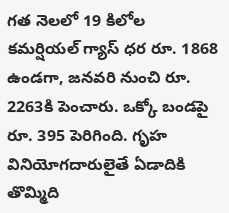గత నెలలో 19 కిలోల కమర్షియల్ గ్యాస్ ధర రూ. 1868 ఉండగా, జనవరి నుంచి రూ. 2263కి పెంచారు. ఒక్కో బండపై రూ. 395 పెరిగింది. గృహ వినియోగదారులైతే ఏడాదికి తొమ్మిది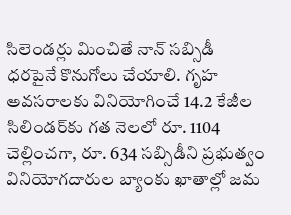సిలెండర్లు మించితే నాన్ సబ్సిడీ ధరపైనే కొనుగోలు చేయాలి. గృహ అవసరాలకు వినియోగించే 14.2 కేజీల సిలిండర్‌కు గత నెలలో రూ. 1104 చెల్లించగా, రూ. 634 సబ్సిడీని ప్రభుత్వం వినియోగదారుల బ్యాంకు ఖాతాల్లో జమ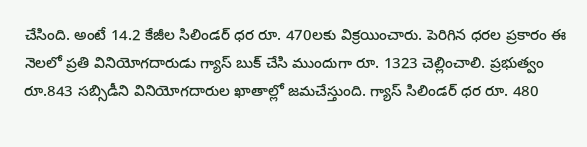చేసింది. అంటే 14.2 కేజీల సిలిండర్ ధర రూ. 470లకు విక్రయించారు. పెరిగిన ధరల ప్రకారం ఈ నెలలో ప్రతి వినియోగదారుడు గ్యాస్ బుక్ చేసి ముందుగా రూ. 1323 చెల్లించాలి. ప్రభుత్వం రూ.843 సబ్సిడీని వినియోగదారుల ఖాతాల్లో జమచేస్తుంది. గ్యాస్ సిలిండర్ ధర రూ. 480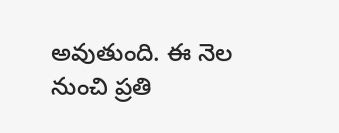అవుతుంది. ఈ నెల నుంచి ప్రతి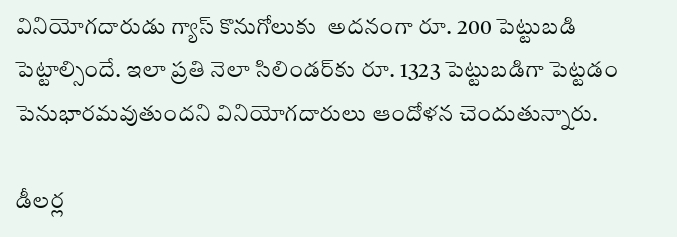వినియోగదారుడు గ్యాస్ కొనుగోలుకు  అదనంగా రూ. 200 పెట్టుబడి పెట్టాల్సిందే. ఇలా ప్రతి నెలా సిలిండర్‌కు రూ. 1323 పెట్టుబడిగా పెట్టడం  పెనుభారమవుతుందని వినియోగదారులు ఆందోళన చెందుతున్నారు.

డీలర్ల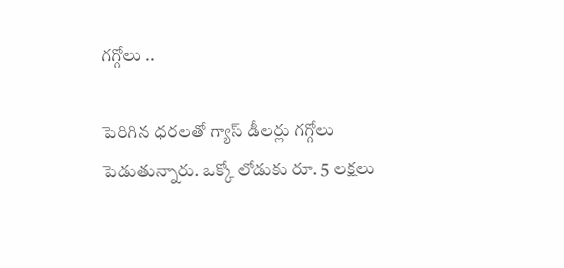గగ్గోలు ..

పెరిగిన ధరలతో గ్యాస్ డీలర్లు గగ్గోలు పెడుతున్నారు. ఒక్కో లోడుకు రూ. 5 లక్షలు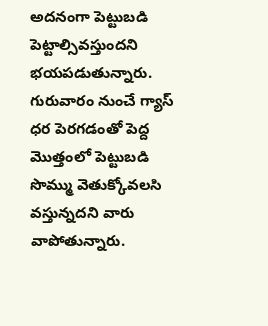అదనంగా పెట్టుబడి పెట్టాల్సివస్తుందని భయపడుతున్నారు. గురువారం నుంచే గ్యాస్ ధర పెరగడంతో పెద్ద మొత్తంలో పెట్టుబడి సొమ్ము వెతుక్కోవలసి వస్తున్నదని వారు వాపోతున్నారు.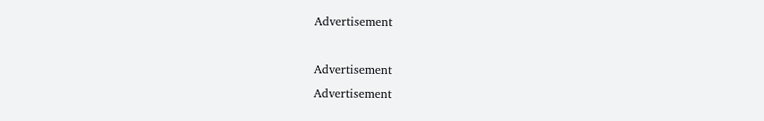Advertisement

Advertisement
Advertisement